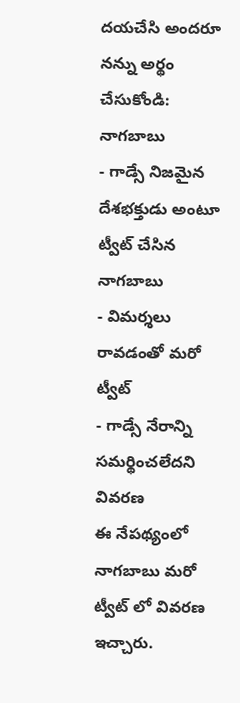దయచేసి అందరూ నన్ను అర్థం చేసుకోండి: నాగబాబు
- గాడ్సే నిజమైన దేశభక్తుడు అంటూ ట్వీట్ చేసిన నాగబాబు
- విమర్శలు రావడంతో మరో ట్వీట్
- గాడ్సే నేరాన్ని సమర్థించలేదని వివరణ
ఈ నేపథ్యంలో నాగబాబు మరో ట్వీట్ లో వివరణ ఇచ్చారు.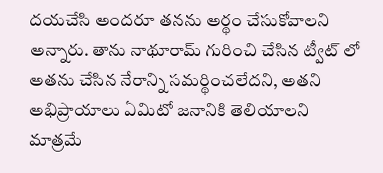దయచేసి అందరూ తనను అర్థం చేసుకోవాలని అన్నారు. తాను నాథూరామ్ గురించి చేసిన ట్వీట్ లో అతను చేసిన నేరాన్ని సమర్థించలేదని, అతని అభిప్రాయాలు ఏమిటో జనానికి తెలియాలని మాత్రమే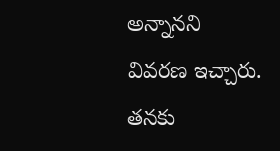అన్నానని వివరణ ఇచ్చారు. తనకు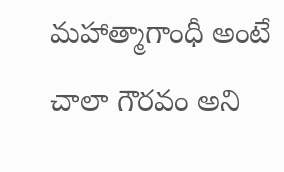మహాత్మాగాంధీ అంటే చాలా గౌరవం అని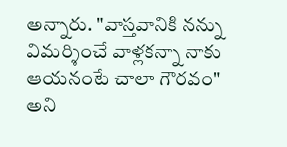అన్నారు. "వాస్తవానికి నన్ను విమర్శించే వాళ్లకన్నా నాకు ఆయనంటే చాలా గౌరవం" అని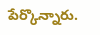పేర్కొన్నారు.